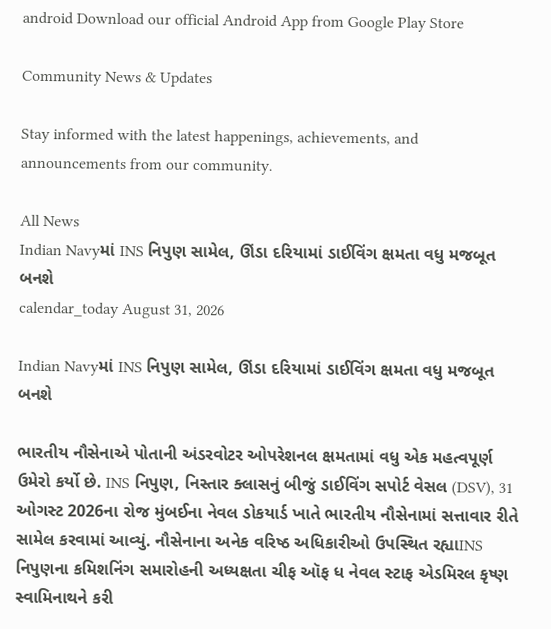android Download our official Android App from Google Play Store

Community News & Updates

Stay informed with the latest happenings, achievements, and announcements from our community.

All News
Indian Navyમાં INS નિપુણ સામેલ, ઊંડા દરિયામાં ડાઈવિંગ ક્ષમતા વધુ મજબૂત બનશે
calendar_today August 31, 2026

Indian Navyમાં INS નિપુણ સામેલ, ઊંડા દરિયામાં ડાઈવિંગ ક્ષમતા વધુ મજબૂત બનશે

ભારતીય નૌસેનાએ પોતાની અંડરવોટર ઓપરેશનલ ક્ષમતામાં વધુ એક મહત્વપૂર્ણ ઉમેરો કર્યો છે. INS નિપુણ, નિસ્તાર ક્લાસનું બીજું ડાઈવિંગ સપોર્ટ વેસલ (DSV), 31 ઓગસ્ટ 2026ના રોજ મુંબઈના નેવલ ડોકયાર્ડ ખાતે ભારતીય નૌસેનામાં સત્તાવાર રીતે સામેલ કરવામાં આવ્યું. નૌસેનાના અનેક વરિષ્ઠ અધિકારીઓ ઉપસ્થિત રહ્યાINS નિપુણના કમિશનિંગ સમારોહની અધ્યક્ષતા ચીફ ઑફ ધ નેવલ સ્ટાફ એડમિરલ કૃષ્ણ સ્વામિનાથને કરી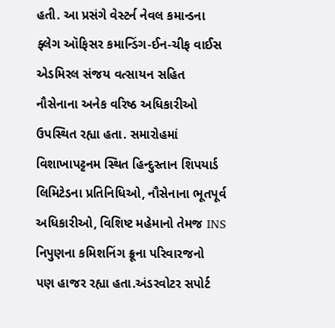હતી. આ પ્રસંગે વેસ્ટર્ન નેવલ કમાન્ડના ફ્લેગ ઑફિસર કમાન્ડિંગ-ઈન-ચીફ વાઈસ એડમિરલ સંજય વત્સાયન સહિત નૌસેનાના અનેક વરિષ્ઠ અધિકારીઓ ઉપસ્થિત રહ્યા હતા. સમારોહમાં વિશાખાપટ્ટનમ સ્થિત હિન્દુસ્તાન શિપયાર્ડ લિમિટેડના પ્રતિનિધિઓ, નૌસેનાના ભૂતપૂર્વ અધિકારીઓ, વિશિષ્ટ મહેમાનો તેમજ INS નિપુણના કમિશનિંગ ક્રૂના પરિવારજનો પણ હાજર રહ્યા હતા.અંડરવોટર સપોર્ટ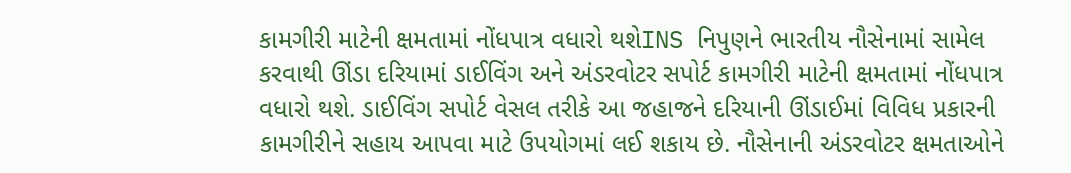કામગીરી માટેની ક્ષમતામાં નોંધપાત્ર વધારો થશેINS નિપુણને ભારતીય નૌસેનામાં સામેલ કરવાથી ઊંડા દરિયામાં ડાઈવિંગ અને અંડરવોટર સપોર્ટ કામગીરી માટેની ક્ષમતામાં નોંધપાત્ર વધારો થશે. ડાઈવિંગ સપોર્ટ વેસલ તરીકે આ જહાજને દરિયાની ઊંડાઈમાં વિવિધ પ્રકારની કામગીરીને સહાય આપવા માટે ઉપયોગમાં લઈ શકાય છે. નૌસેનાની અંડરવોટર ક્ષમતાઓને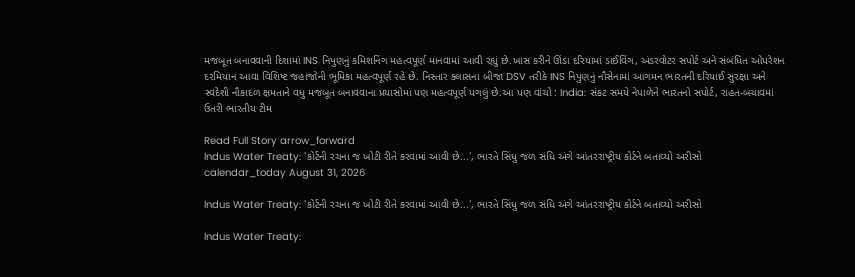મજબૂત બનાવવાની દિશામાં INS નિપુણનું કમિશનિંગ મહત્વપૂર્ણ માનવામાં આવી રહ્યું છે.ખાસ કરીને ઊંડા દરિયામાં ડાઈવિંગ, અંડરવોટર સપોર્ટ અને સંબંધિત ઓપરેશન દરમિયાન આવા વિશિષ્ટ જહાજોની ભૂમિકા મહત્વપૂર્ણ રહે છે. નિસ્તાર ક્લાસના બીજા DSV તરીકે INS નિપુણનું નૌસેનામાં આગમન ભારતની દરિયાઈ સુરક્ષા અને સ્વદેશી નૌકાદળ ક્ષમતાને વધુ મજબૂત બનાવવાના પ્રયાસોમાં પણ મહત્વપૂર્ણ પગલું છે.આ પણ વાંચો : India: સંકટ સમયે નેપાળેને ભારતનો સપોર્ટ, રાહત-બચાવમાં ઉતરી ભારતીય ટીમ

Read Full Story arrow_forward
Indus Water Treaty: 'કોર્ટની રચના જ ખોટી રીતે કરવામાં આવી છે...', ભારતે સિંધુ જળ સંધિ અંગે આંતરરાષ્ટ્રીય કોર્ટને બતાવ્યો અરીસો
calendar_today August 31, 2026

Indus Water Treaty: 'કોર્ટની રચના જ ખોટી રીતે કરવામાં આવી છે...', ભારતે સિંધુ જળ સંધિ અંગે આંતરરાષ્ટ્રીય કોર્ટને બતાવ્યો અરીસો

Indus Water Treaty: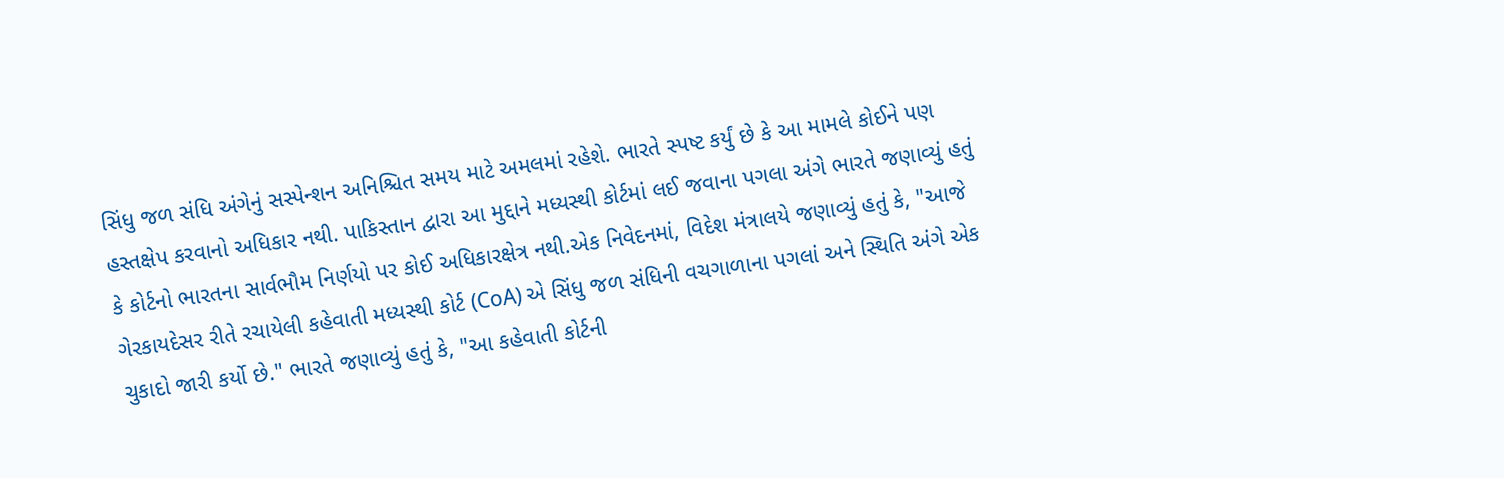સિંધુ જળ સંધિ અંગેનું સસ્પેન્શન અનિશ્ચિત સમય માટે અમલમાં રહેશે. ભારતે સ્પષ્ટ કર્યું છે કે આ મામલે કોઈને પણ હસ્તક્ષેપ કરવાનો અધિકાર નથી. પાકિસ્તાન દ્વારા આ મુદ્દાને મધ્યસ્થી કોર્ટમાં લઈ જવાના પગલા અંગે ભારતે જણાવ્યું હતું કે કોર્ટનો ભારતના સાર્વભૌમ નિર્ણયો પર કોઈ અધિકારક્ષેત્ર નથી.એક નિવેદનમાં, વિદેશ મંત્રાલયે જણાવ્યું હતું કે, "આજે ગેરકાયદેસર રીતે રચાયેલી કહેવાતી મધ્યસ્થી કોર્ટ (CoA) એ સિંધુ જળ સંધિની વચગાળાના પગલાં અને સ્થિતિ અંગે એક ચુકાદો જારી કર્યો છે." ભારતે જણાવ્યું હતું કે, "આ કહેવાતી કોર્ટની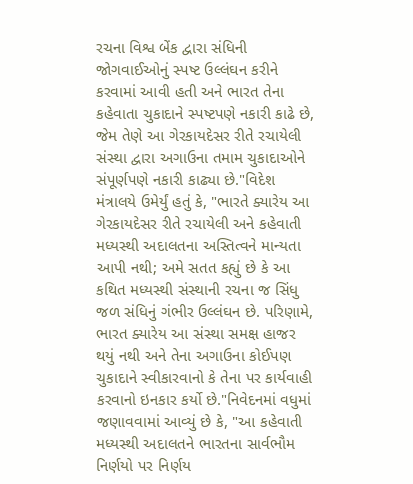રચના વિશ્વ બેંક દ્વારા સંધિની જોગવાઈઓનું સ્પષ્ટ ઉલ્લંઘન કરીને કરવામાં આવી હતી અને ભારત તેના કહેવાતા ચુકાદાને સ્પષ્ટપણે નકારી કાઢે છે, જેમ તેણે આ ગેરકાયદેસર રીતે રચાયેલી સંસ્થા દ્વારા અગાઉના તમામ ચુકાદાઓને સંપૂર્ણપણે નકારી કાઢ્યા છે."વિદેશ મંત્રાલયે ઉમેર્યું હતું કે, "ભારતે ક્યારેય આ ગેરકાયદેસર રીતે રચાયેલી અને કહેવાતી મધ્યસ્થી અદાલતના અસ્તિત્વને માન્યતા આપી નથી; અમે સતત કહ્યું છે કે આ કથિત મધ્યસ્થી સંસ્થાની રચના જ સિંધુ જળ સંધિનું ગંભીર ઉલ્લંઘન છે. પરિણામે, ભારત ક્યારેય આ સંસ્થા સમક્ષ હાજર થયું નથી અને તેના અગાઉના કોઈપણ ચુકાદાને સ્વીકારવાનો કે તેના પર કાર્યવાહી કરવાનો ઇનકાર કર્યો છે."નિવેદનમાં વધુમાં જણાવવામાં આવ્યું છે કે, "આ કહેવાતી મધ્યસ્થી અદાલતને ભારતના સાર્વભૌમ નિર્ણયો પર નિર્ણય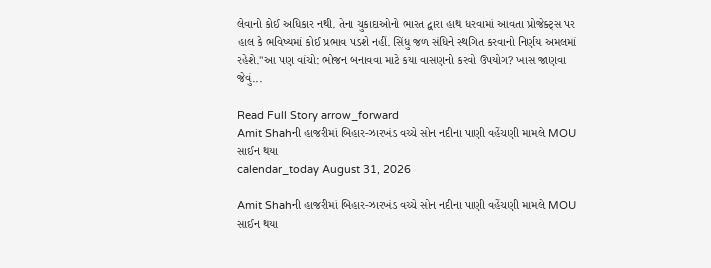લેવાનો કોઈ અધિકાર નથી. તેના ચુકાદાઓનો ભારત દ્વારા હાથ ધરવામાં આવતા પ્રોજેક્ટ્સ પર હાલ કે ભવિષ્યમાં કોઈ પ્રભાવ પડશે નહીં. સિંધુ જળ સંધિને સ્થગિત કરવાનો નિર્ણય અમલમાં રહેશે."આ પણ વાંચો: ભોજન બનાવવા માટે કયા વાસણનો કરવો ઉપયોગ? ખાસ જાણવા જેવું...

Read Full Story arrow_forward
Amit Shahની હાજરીમાં બિહાર-ઝારખંડ વચ્ચે સોન નદીના પાણી વહેંચણી મામલે MOU સાઈન થયા
calendar_today August 31, 2026

Amit Shahની હાજરીમાં બિહાર-ઝારખંડ વચ્ચે સોન નદીના પાણી વહેંચણી મામલે MOU સાઈન થયા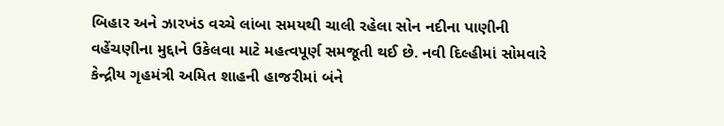બિહાર અને ઝારખંડ વચ્ચે લાંબા સમયથી ચાલી રહેલા સોન નદીના પાણીની વહેંચણીના મુદ્દાને ઉકેલવા માટે મહત્વપૂર્ણ સમજૂતી થઈ છે. નવી દિલ્હીમાં સોમવારે કેન્દ્રીય ગૃહમંત્રી અમિત શાહની હાજરીમાં બંને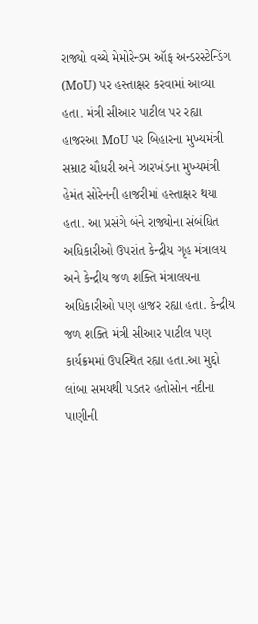રાજ્યો વચ્ચે મેમોરેન્ડમ ઑફ અન્ડરસ્ટેન્ડિંગ (MoU) પર હસ્તાક્ષર કરવામાં આવ્યા હતા. મંત્રી સીઆર પાટીલ પર રહ્યા હાજરઆ MoU પર બિહારના મુખ્યમંત્રી સમ્રાટ ચૌધરી અને ઝારખંડના મુખ્યમંત્રી હેમંત સોરેનની હાજરીમાં હસ્તાક્ષર થયા હતા. આ પ્રસંગે બંને રાજ્યોના સંબંધિત અધિકારીઓ ઉપરાંત કેન્દ્રીય ગૃહ મંત્રાલય અને કેન્દ્રીય જળ શક્તિ મંત્રાલયના અધિકારીઓ પણ હાજર રહ્યા હતા. કેન્દ્રીય જળ શક્તિ મંત્રી સીઆર પાટીલ પણ કાર્યક્રમમાં ઉપસ્થિત રહ્યા હતા.આ મુદ્દો લાંબા સમયથી પડતર હતોસોન નદીના પાણીની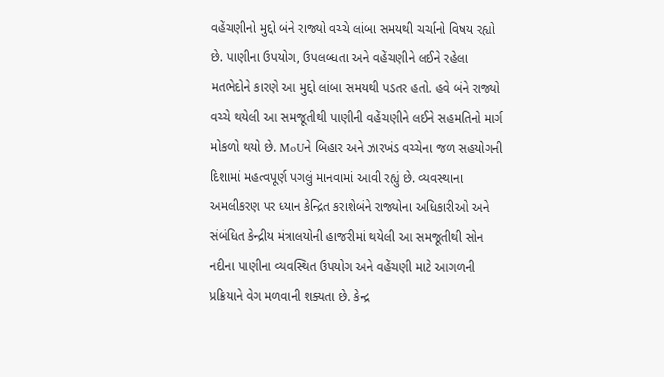વહેંચણીનો મુદ્દો બંને રાજ્યો વચ્ચે લાંબા સમયથી ચર્ચાનો વિષય રહ્યો છે. પાણીના ઉપયોગ, ઉપલબ્ધતા અને વહેંચણીને લઈને રહેલા મતભેદોને કારણે આ મુદ્દો લાંબા સમયથી પડતર હતો. હવે બંને રાજ્યો વચ્ચે થયેલી આ સમજૂતીથી પાણીની વહેંચણીને લઈને સહમતિનો માર્ગ મોકળો થયો છે. MoUને બિહાર અને ઝારખંડ વચ્ચેના જળ સહયોગની દિશામાં મહત્વપૂર્ણ પગલું માનવામાં આવી રહ્યું છે. વ્યવસ્થાના અમલીકરણ પર ધ્યાન કેન્દ્રિત કરાશેબંને રાજ્યોના અધિકારીઓ અને સંબંધિત કેન્દ્રીય મંત્રાલયોની હાજરીમાં થયેલી આ સમજૂતીથી સોન નદીના પાણીના વ્યવસ્થિત ઉપયોગ અને વહેંચણી માટે આગળની પ્રક્રિયાને વેગ મળવાની શક્યતા છે. કેન્દ્ર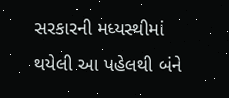સરકારની મધ્યસ્થીમાં થયેલી આ પહેલથી બંને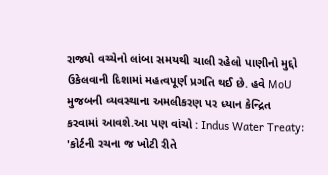રાજ્યો વચ્ચેનો લાંબા સમયથી ચાલી રહેલો પાણીનો મુદ્દો ઉકેલવાની દિશામાં મહત્વપૂર્ણ પ્રગતિ થઈ છે. હવે MoU મુજબની વ્યવસ્થાના અમલીકરણ પર ધ્યાન કેન્દ્રિત કરવામાં આવશે.આ પણ વાંચો : Indus Water Treaty: 'કોર્ટની રચના જ ખોટી રીતે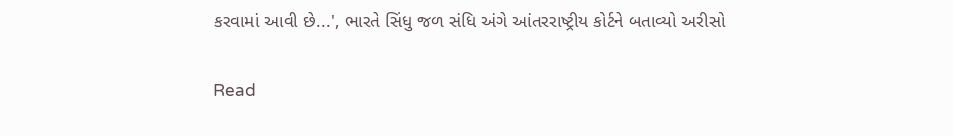કરવામાં આવી છે...', ભારતે સિંધુ જળ સંધિ અંગે આંતરરાષ્ટ્રીય કોર્ટને બતાવ્યો અરીસો

Read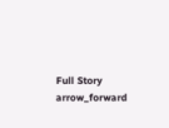Full Story arrow_forward